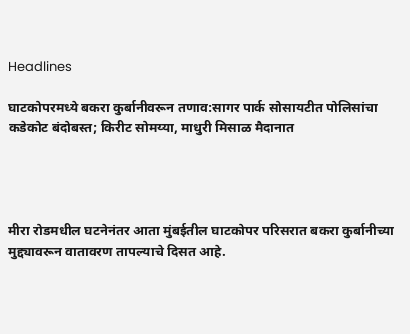Headlines

घाटकोपरमध्ये बकरा कुर्बानीवरून तणाव:सागर पार्क सोसायटीत पोलिसांचा कडेकोट बंदोबस्त; किरीट सोमय्या, माधुरी मिसाळ मैदानात




मीरा रोडमधील घटनेनंतर आता मुंबईतील घाटकोपर परिसरात बकरा कुर्बानीच्या मुद्द्यावरून वातावरण तापल्याचे दिसत आहे.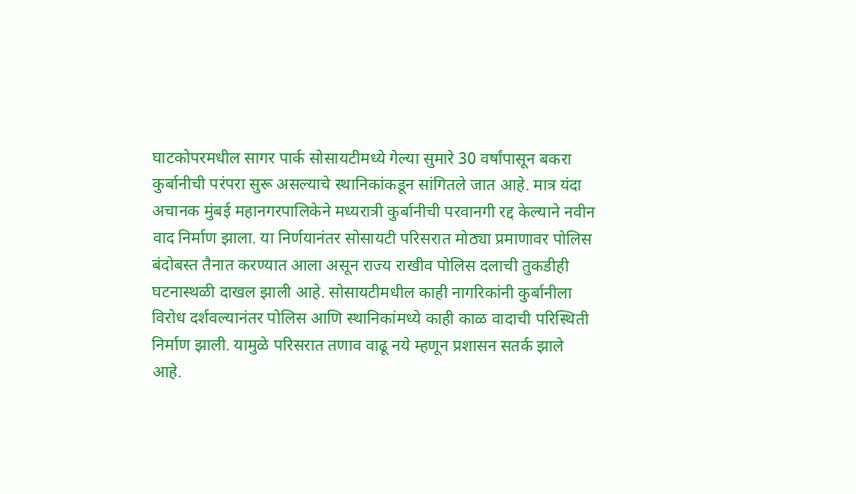घाटकोपरमधील सागर पार्क सोसायटीमध्ये गेल्या सुमारे 30 वर्षांपासून बकरा कुर्बानीची परंपरा सुरू असल्याचे स्थानिकांकडून सांगितले जात आहे. मात्र यंदा अचानक मुंबई महानगरपालिकेने मध्यरात्री कुर्बानीची परवानगी रद्द केल्याने नवीन वाद निर्माण झाला. या निर्णयानंतर सोसायटी परिसरात मोठ्या प्रमाणावर पोलिस बंदोबस्त तैनात करण्यात आला असून राज्य राखीव पोलिस दलाची तुकडीही घटनास्थळी दाखल झाली आहे. सोसायटीमधील काही नागरिकांनी कुर्बानीला विरोध दर्शवल्यानंतर पोलिस आणि स्थानिकांमध्ये काही काळ वादाची परिस्थिती निर्माण झाली. यामुळे परिसरात तणाव वाढू नये म्हणून प्रशासन सतर्क झाले आहे.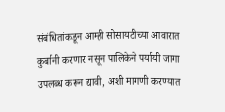संबंधितांकडून आम्ही सोसायटीच्या आवारात कुर्बानी करणार नसून पालिकेने पर्यायी जागा उपलब्ध करून द्यावी, अशी मागणी करण्यात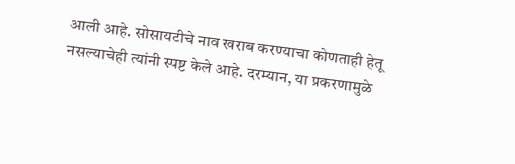आली आहे. सोसायटीचे नाव खराब करण्याचा कोणताही हेतू नसल्याचेही त्यांनी स्पष्ट केले आहे. दरम्यान, या प्रकरणामुळे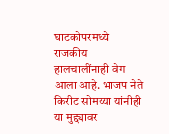घाटकोपरमध्ये राजकीय हालचालींनाही वेग आला आहे. भाजप नेते किरीट सोमय्या यांनीही या मुद्द्यावर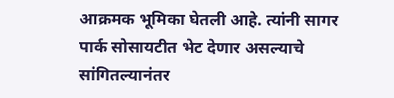आक्रमक भूमिका घेतली आहे. त्यांनी सागर पार्क सोसायटीत भेट देणार असल्याचे सांगितल्यानंतर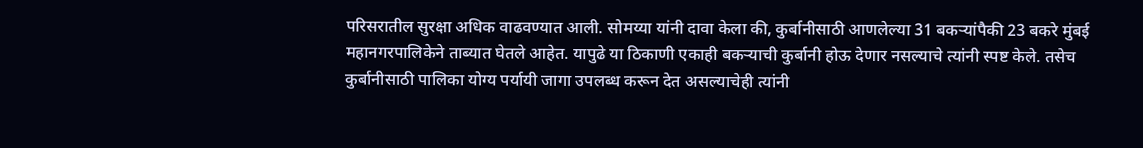परिसरातील सुरक्षा अधिक वाढवण्यात आली. सोमय्या यांनी दावा केला की, कुर्बानीसाठी आणलेल्या 31 बकऱ्यांपैकी 23 बकरे मुंबई महानगरपालिकेने ताब्यात घेतले आहेत. यापुढे या ठिकाणी एकाही बकऱ्याची कुर्बानी होऊ देणार नसल्याचे त्यांनी स्पष्ट केले. तसेच कुर्बानीसाठी पालिका योग्य पर्यायी जागा उपलब्ध करून देत असल्याचेही त्यांनी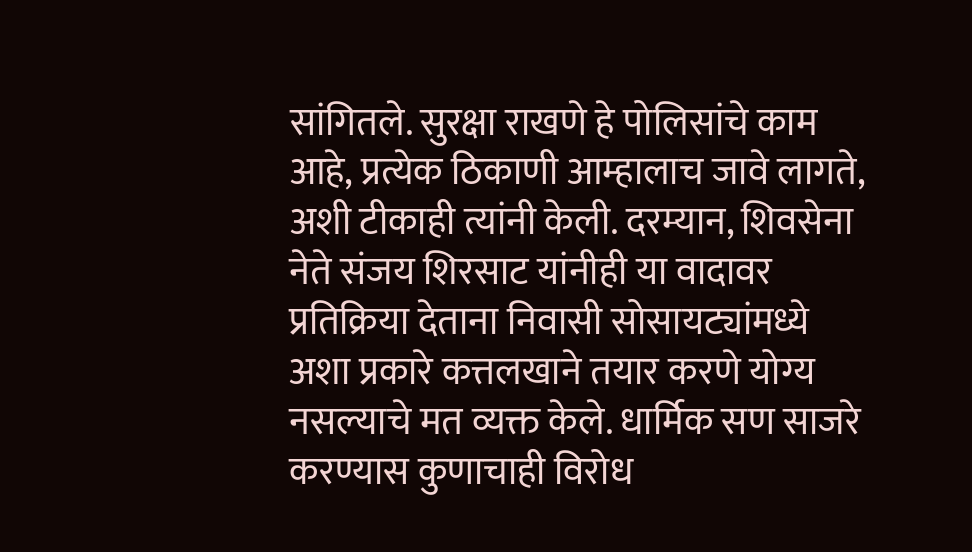सांगितले. सुरक्षा राखणे हे पोलिसांचे काम आहे, प्रत्येक ठिकाणी आम्हालाच जावे लागते, अशी टीकाही त्यांनी केली. दरम्यान, शिवसेना नेते संजय शिरसाट यांनीही या वादावर प्रतिक्रिया देताना निवासी सोसायट्यांमध्ये अशा प्रकारे कत्तलखाने तयार करणे योग्य नसल्याचे मत व्यक्त केले. धार्मिक सण साजरे करण्यास कुणाचाही विरोध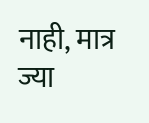नाही, मात्र ज्या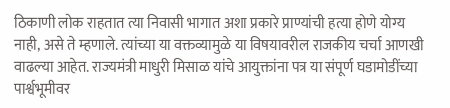ठिकाणी लोक राहतात त्या निवासी भागात अशा प्रकारे प्राण्यांची हत्या होणे योग्य नाही, असे ते म्हणाले. त्यांच्या या वक्तव्यामुळे या विषयावरील राजकीय चर्चा आणखी वाढल्या आहेत. राज्यमंत्री माधुरी मिसाळ यांचे आयुक्तांना पत्र या संपूर्ण घडामोडींच्या पार्श्वभूमीवर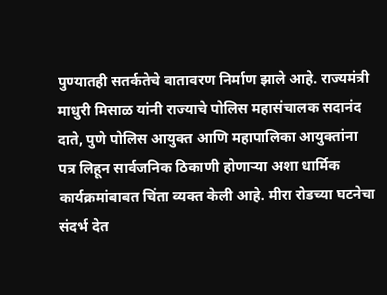पुण्यातही सतर्कतेचे वातावरण निर्माण झाले आहे. राज्यमंत्री माधुरी मिसाळ यांनी राज्याचे पोलिस महासंचालक सदानंद दाते, पुणे पोलिस आयुक्त आणि महापालिका आयुक्तांना पत्र लिहून सार्वजनिक ठिकाणी होणाऱ्या अशा धार्मिक कार्यक्रमांबाबत चिंता व्यक्त केली आहे. मीरा रोडच्या घटनेचा संदर्भ देत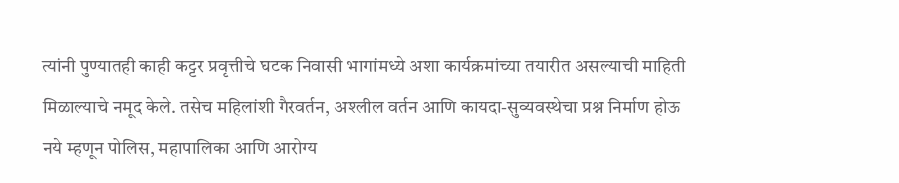त्यांनी पुण्यातही काही कट्टर प्रवृत्तीचे घटक निवासी भागांमध्ये अशा कार्यक्रमांच्या तयारीत असल्याची माहिती मिळाल्याचे नमूद केले. तसेच महिलांशी गैरवर्तन, अश्लील वर्तन आणि कायदा-सुव्यवस्थेचा प्रश्न निर्माण होऊ नये म्हणून पोलिस, महापालिका आणि आरोग्य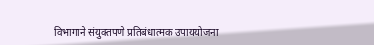विभागाने संयुक्तपणे प्रतिबंधात्मक उपाययोजना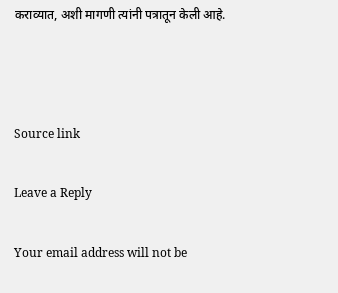कराव्यात, अशी मागणी त्यांनी पत्रातून केली आहे.



Source link

Leave a Reply

Your email address will not be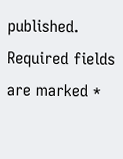published. Required fields are marked *